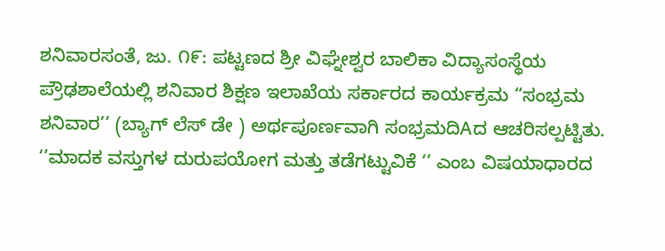ಶನಿವಾರಸಂತೆ, ಜು. ೧೯: ಪಟ್ಟಣದ ಶ್ರೀ ವಿಘ್ನೇಶ್ವರ ಬಾಲಿಕಾ ವಿದ್ಯಾಸಂಸ್ಥೆಯ ಪ್ರೌಢಶಾಲೆಯಲ್ಲಿ ಶನಿವಾರ ಶಿಕ್ಷಣ ಇಲಾಖೆಯ ಸರ್ಕಾರದ ಕಾರ್ಯಕ್ರಮ “ಸಂಭ್ರಮ ಶನಿವಾರ’’ (ಬ್ಯಾಗ್ ಲೆಸ್ ಡೇ ) ಅರ್ಥಪೂರ್ಣವಾಗಿ ಸಂಭ್ರಮದಿAದ ಆಚರಿಸಲ್ಪಟ್ಟಿತು.
‘’ಮಾದಕ ವಸ್ತುಗಳ ದುರುಪಯೋಗ ಮತ್ತು ತಡೆಗಟ್ಟುವಿಕೆ ‘’ ಎಂಬ ವಿಷಯಾಧಾರದ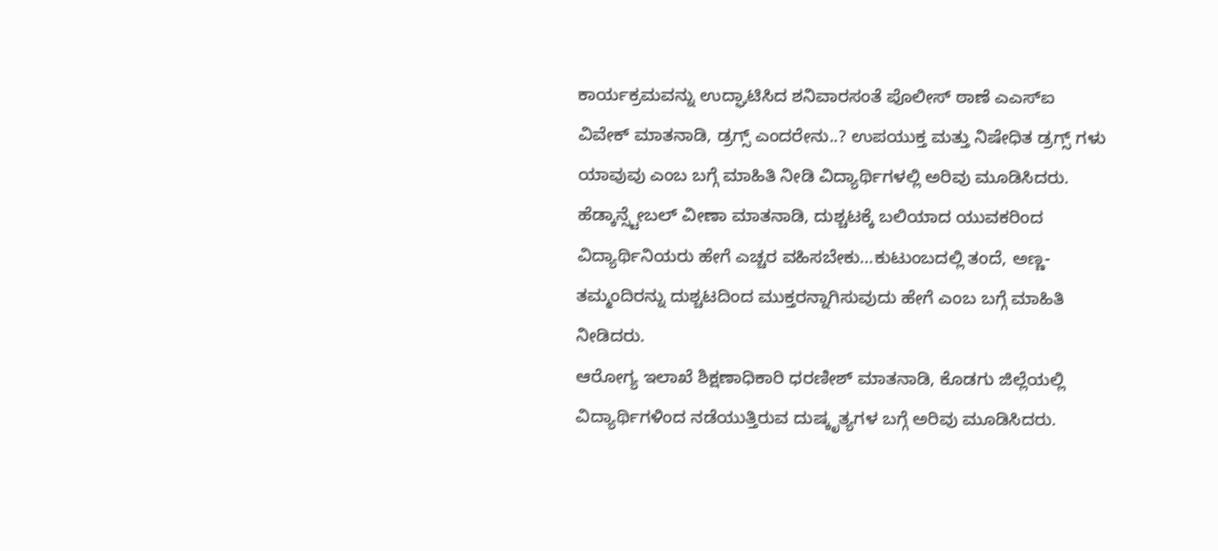ಕಾರ್ಯಕ್ರಮವನ್ನು ಉದ್ಘಾಟಿಸಿದ ಶನಿವಾರಸಂತೆ ಪೊಲೀಸ್ ಠಾಣೆ ಎಎಸ್ಐ ವಿವೇಕ್ ಮಾತನಾಡಿ, ಡ್ರಗ್ಸ್ ಎಂದರೇನು..? ಉಪಯುಕ್ತ ಮತ್ತು ನಿಷೇಧಿತ ಡ್ರಗ್ಸ್ ಗಳು ಯಾವುವು ಎಂಬ ಬಗ್ಗೆ ಮಾಹಿತಿ ನೀಡಿ ವಿದ್ಯಾರ್ಥಿಗಳಲ್ಲಿ ಅರಿವು ಮೂಡಿಸಿದರು.
ಹೆಡ್ಕಾನ್ಸ್ಟೇಬಲ್ ವೀಣಾ ಮಾತನಾಡಿ, ದುಶ್ಚಟಕ್ಕೆ ಬಲಿಯಾದ ಯುವಕರಿಂದ ವಿದ್ಯಾರ್ಥಿನಿಯರು ಹೇಗೆ ಎಚ್ಚರ ವಹಿಸಬೇಕು…ಕುಟುಂಬದಲ್ಲಿ ತಂದೆ, ಅಣ್ಣ-ತಮ್ಮಂದಿರನ್ನು ದುಶ್ಚಟದಿಂದ ಮುಕ್ತರನ್ನಾಗಿಸುವುದು ಹೇಗೆ ಎಂಬ ಬಗ್ಗೆ ಮಾಹಿತಿ ನೀಡಿದರು.
ಆರೋಗ್ಯ ಇಲಾಖೆ ಶಿಕ್ಷಣಾಧಿಕಾರಿ ಧರಣೀಶ್ ಮಾತನಾಡಿ, ಕೊಡಗು ಜಿಲ್ಲೆಯಲ್ಲಿ ವಿದ್ಯಾರ್ಥಿಗಳಿಂದ ನಡೆಯುತ್ತಿರುವ ದುಷ್ಕೃತ್ಯಗಳ ಬಗ್ಗೆ ಅರಿವು ಮೂಡಿಸಿದರು.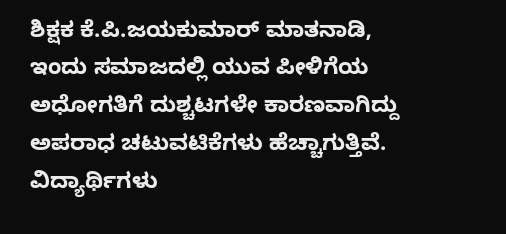ಶಿಕ್ಷಕ ಕೆ.ಪಿ.ಜಯಕುಮಾರ್ ಮಾತನಾಡಿ, ಇಂದು ಸಮಾಜದಲ್ಲಿ ಯುವ ಪೀಳಿಗೆಯ ಅಧೋಗತಿಗೆ ದುಶ್ಚಟಗಳೇ ಕಾರಣವಾಗಿದ್ದು ಅಪರಾಧ ಚಟುವಟಿಕೆಗಳು ಹೆಚ್ಚಾಗುತ್ತಿವೆ. ವಿದ್ಯಾರ್ಥಿಗಳು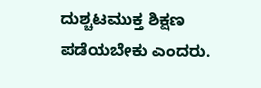ದುಶ್ಚಟಮುಕ್ತ ಶಿಕ್ಷಣ ಪಡೆಯಬೇಕು ಎಂದರು.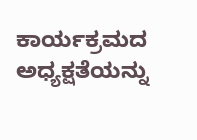ಕಾರ್ಯಕ್ರಮದ ಅಧ್ಯಕ್ಷತೆಯನ್ನು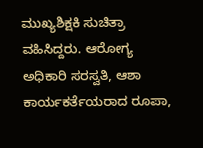ಮುಖ್ಯಶಿಕ್ಷಕಿ ಸುಚಿತ್ರಾ ವಹಿಸಿದ್ದರು. ಆರೋಗ್ಯ ಅಧಿಕಾರಿ ಸರಸ್ವತಿ, ಆಶಾ ಕಾರ್ಯಕರ್ತೆಯರಾದ ರೂಪಾ,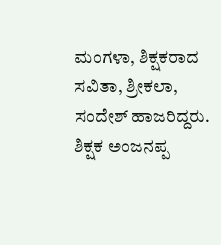ಮಂಗಳಾ, ಶಿಕ್ಷಕರಾದ ಸವಿತಾ, ಶ್ರೀಕಲಾ, ಸಂದೇಶ್ ಹಾಜರಿದ್ದರು. ಶಿಕ್ಷಕ ಅಂಜನಪ್ಪ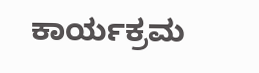ಕಾರ್ಯಕ್ರಮ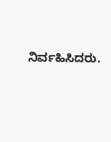ನಿರ್ವಹಿಸಿದರು.